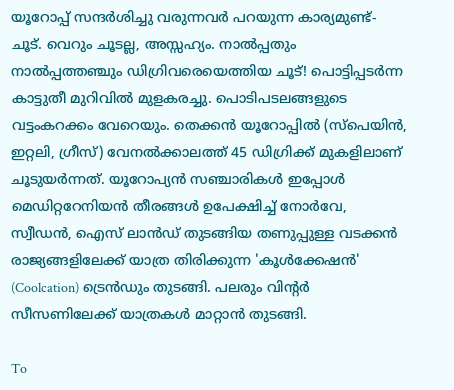യൂറോപ്പ് സന്ദർശിച്ചു വരുന്നവർ പറയുന്ന കാര്യമുണ്ട്- ചൂട്. വെറും ചൂടല്ല, അസ്സഹ്യം. നാൽപ്പതും നാൽപ്പത്തഞ്ചും ഡിഗ്രിവരെയെത്തിയ ചൂട്! പൊട്ടിപ്പടർന്ന കാട്ടുതീ മുറിവിൽ മുളകരച്ചു. പൊടിപടലങ്ങളുടെ വട്ടംകറക്കം വേറെയും. തെക്കൻ യൂറോപ്പിൽ (സ്‌പെയിൻ, ഇറ്റലി, ഗ്രീസ്) വേനൽക്കാലത്ത് 45 ഡിഗ്രിക്ക് മുകളിലാണ് ചൂടുയർന്നത്. യൂറോപ്യൻ സഞ്ചാരികൾ ഇപ്പോൾ മെഡിറ്ററേനിയൻ തീരങ്ങൾ ഉപേക്ഷിച്ച് നോർവേ, സ്വീഡൻ, ഐസ് ലാൻഡ്‌ തുടങ്ങിയ തണുപ്പുള്ള വടക്കൻ രാജ്യങ്ങളിലേക്ക് യാത്ര തിരിക്കുന്ന 'കൂൾക്കേഷൻ' (Coolcation) ട്രെൻഡും തുടങ്ങി. പലരും വിന്റർ സീസണിലേക്ക് യാത്രകൾ മാറ്റാൻ തുടങ്ങി.

To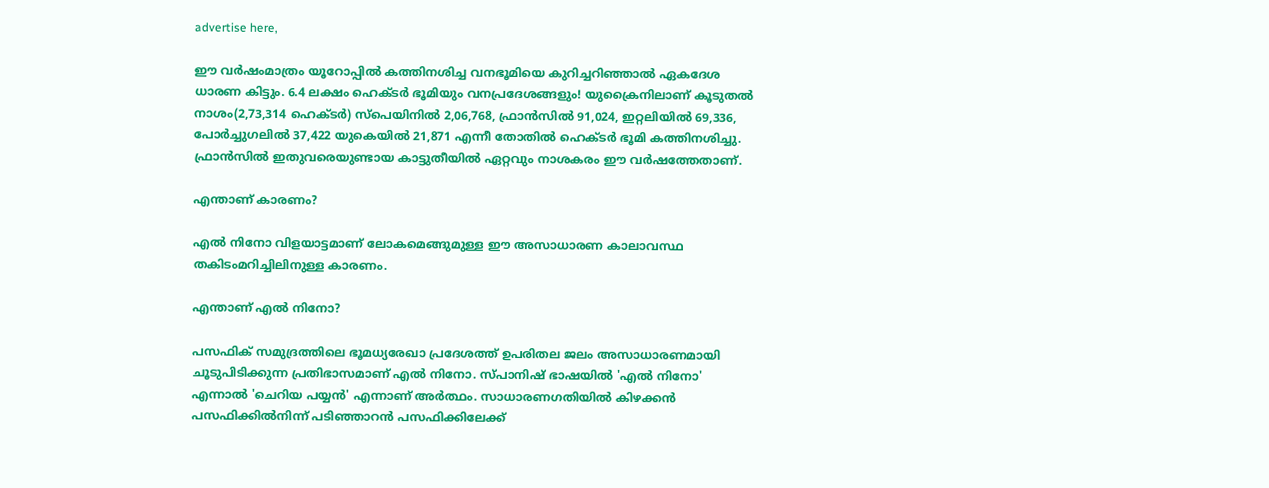advertise here,

ഈ വർഷംമാത്രം യൂറോപ്പിൽ കത്തിനശിച്ച വനഭൂമിയെ കുറിച്ചറിഞ്ഞാൽ ഏകദേശ ധാരണ കിട്ടും. 6.4 ലക്ഷം ഹെക്ടർ ഭൂമിയും വനപ്രദേശങ്ങളും! യുക്രൈനിലാണ് കൂടുതൽ നാശം(2,73,314 ഹെക്ടർ) സ്‌പെയിനിൽ 2,06,768, ഫ്രാൻസിൽ 91,024, ഇറ്റലിയിൽ 69,336, പോർച്ചുഗലിൽ 37,422 യുകെയിൽ 21,871 എന്നീ തോതിൽ ഹെക്ടർ ഭൂമി കത്തിനശിച്ചു. ഫ്രാൻസിൽ ഇതുവരെയുണ്ടായ കാട്ടുതീയിൽ ഏറ്റവും നാശകരം ഈ വർഷത്തേതാണ്.

എന്താണ് കാരണം?

എൽ നിനോ വിളയാട്ടമാണ് ലോകമെങ്ങുമുള്ള ഈ അസാധാരണ കാലാവസ്ഥ തകിടംമറിച്ചിലിനുള്ള കാരണം.

എന്താണ് എൽ നിനോ?

പസഫിക് സമുദ്രത്തിലെ ഭൂമധ്യരേഖാ പ്രദേശത്ത് ഉപരിതല ജലം അസാധാരണമായി ചൂടുപിടിക്കുന്ന പ്രതിഭാസമാണ് എൽ നിനോ. സ്പാനിഷ് ഭാഷയിൽ 'എൽ നിനോ' എന്നാൽ 'ചെറിയ പയ്യൻ' എന്നാണ് അർത്ഥം. സാധാരണഗതിയിൽ കിഴക്കൻ പസഫിക്കിൽനിന്ന് പടിഞ്ഞാറൻ പസഫിക്കിലേക്ക്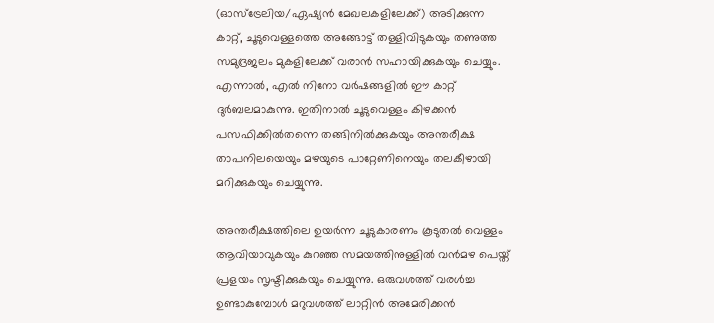(ഓസ്‌ട്രേലിയ/ഏഷ്യൻ മേഖലകളിലേക്ക്) അടിക്കുന്ന കാറ്റ്, ചൂടുവെള്ളത്തെ അങ്ങോട്ട് തള്ളിവിടുകയും തണുത്ത സമുദ്രജലം മുകളിലേക്ക് വരാൻ സഹായിക്കുകയും ചെയ്യും. എന്നാൽ, എൽ നിനോ വർഷങ്ങളിൽ ഈ കാറ്റ് ദുർബലമാകുന്നു. ഇതിനാൽ ചൂടുവെള്ളം കിഴക്കൻ പസഫിക്കിൽതന്നെ തങ്ങിനിൽക്കുകയും അന്തരീക്ഷ താപനിലയെയും മഴയുടെ പാറ്റേണിനെയും തലകീഴായി മറിക്കുകയും ചെയ്യുന്നു.

അന്തരീക്ഷത്തിലെ ഉയർന്ന ചൂടുകാരണം കൂടുതൽ വെള്ളം ആവിയാവുകയും കുറഞ്ഞ സമയത്തിനുള്ളിൽ വൻമഴ പെയ്ത് പ്രളയം സൃഷ്ടിക്കുകയും ചെയ്യുന്നു. ഒരുവശത്ത് വരൾച്ച ഉണ്ടാകുമ്പോൾ മറുവശത്ത് ലാറ്റിൻ അമേരിക്കൻ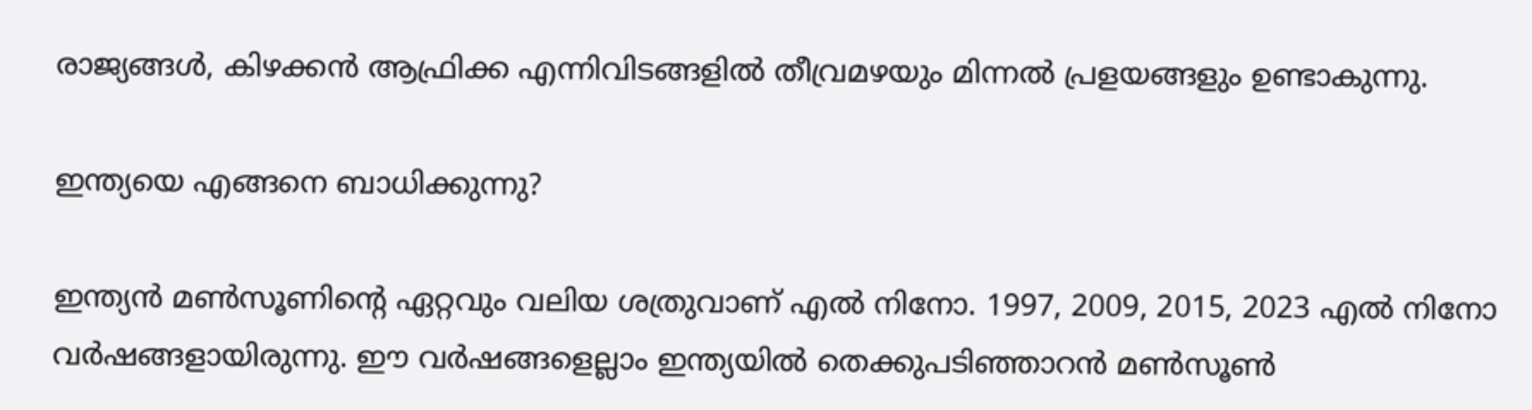രാജ്യങ്ങൾ, കിഴക്കൻ ആഫ്രിക്ക എന്നിവിടങ്ങളിൽ തീവ്രമഴയും മിന്നൽ പ്രളയങ്ങളും ഉണ്ടാകുന്നു.

ഇന്ത്യയെ എങ്ങനെ ബാധിക്കുന്നു?

ഇന്ത്യൻ മൺസൂണിന്റെ ഏറ്റവും വലിയ ശത്രുവാണ് എൽ നിനോ. 1997, 2009, 2015, 2023 എൽ നിനോ വർഷങ്ങളായിരുന്നു. ഈ വർഷങ്ങളെല്ലാം ഇന്ത്യയിൽ തെക്കുപടിഞ്ഞാറൻ മൺസൂൺ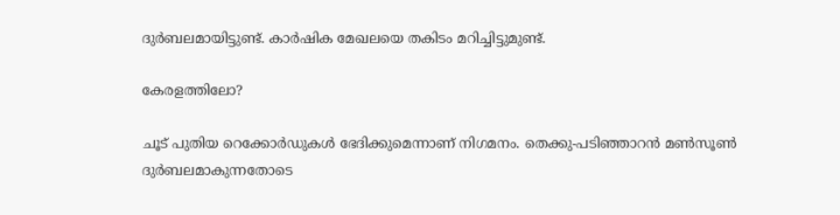ദുർബലമായിട്ടുണ്ട്. കാർഷിക മേഖലയെ തകിടം മറിച്ചിട്ടുമുണ്ട്.

കേരളത്തിലോ?

ചൂട് പുതിയ റെക്കോർഡുകൾ ഭേദിക്കുമെന്നാണ് നിഗമനം. തെക്കു-പടിഞ്ഞാറൻ മൺസൂൺ ദുർബലമാകുന്നതോടെ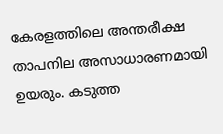കേരളത്തിലെ അന്തരീക്ഷ താപനില അസാധാരണമായി ഉയരും. കടുത്ത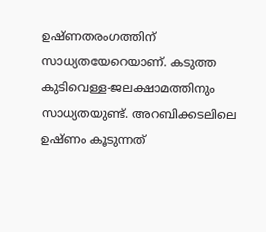ഉഷ്ണതരംഗത്തിന് സാധ്യതയേറെയാണ്. കടുത്ത കുടിവെള്ള-ജലക്ഷാമത്തിനും സാധ്യതയുണ്ട്. അറബിക്കടലിലെ ഉഷ്ണം കൂടുന്നത്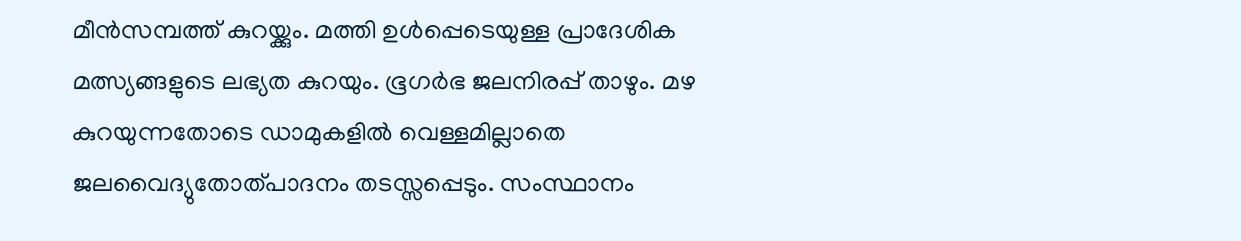മീൻസമ്പത്ത് കുറയ്ക്കും. മത്തി ഉൾപ്പെടെയുള്ള പ്രാദേശിക മത്സ്യങ്ങളുടെ ലഭ്യത കുറയും. ഭൂഗർഭ ജലനിരപ്പ് താഴും. മഴ കുറയുന്നതോടെ ഡാമുകളിൽ വെള്ളമില്ലാതെ ജലവൈദ്യുതോത്പാദനം തടസ്സപ്പെടും. സംസ്ഥാനം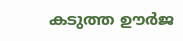കടുത്ത ഊർജ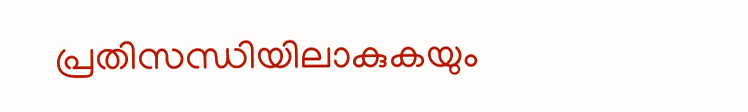പ്രതിസന്ധിയിലാകുകയും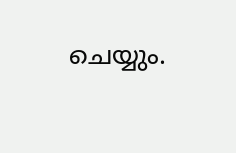ചെയ്യും.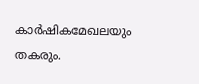കാർഷികമേഖലയും തകരും.